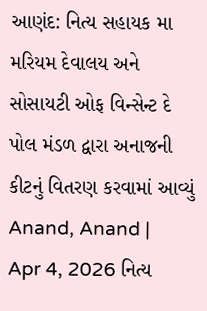આણંદ: નિત્ય સહાયક મા મરિયમ દેવાલય અને સોસાયટી ઓફ વિન્સેન્ટ દે પોલ મંડળ દ્વારા અનાજની કીટનું વિતરણ કરવામાં આવ્યું
Anand, Anand | Apr 4, 2026 નિત્ય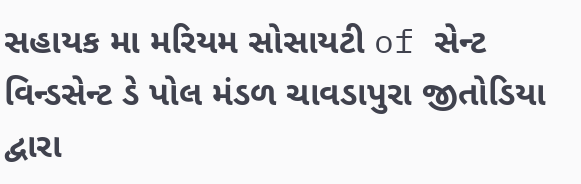સહાયક મા મરિયમ સોસાયટી of સેન્ટ વિન્ડસેન્ટ ડે પોલ મંડળ ચાવડાપુરા જીતોડિયા દ્વારા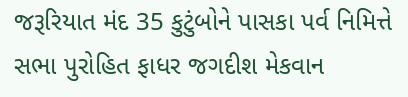જરૂરિયાત મંદ 35 કુટુંબોને પાસકા પર્વ નિમિત્તે સભા પુરોહિત ફાધર જગદીશ મેકવાન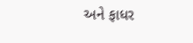અને ફાધર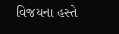વિજયના હસ્તે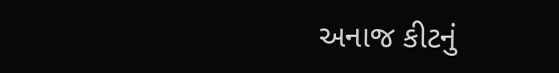અનાજ કીટનું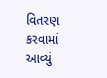વિતરણ કરવામાં આવ્યું